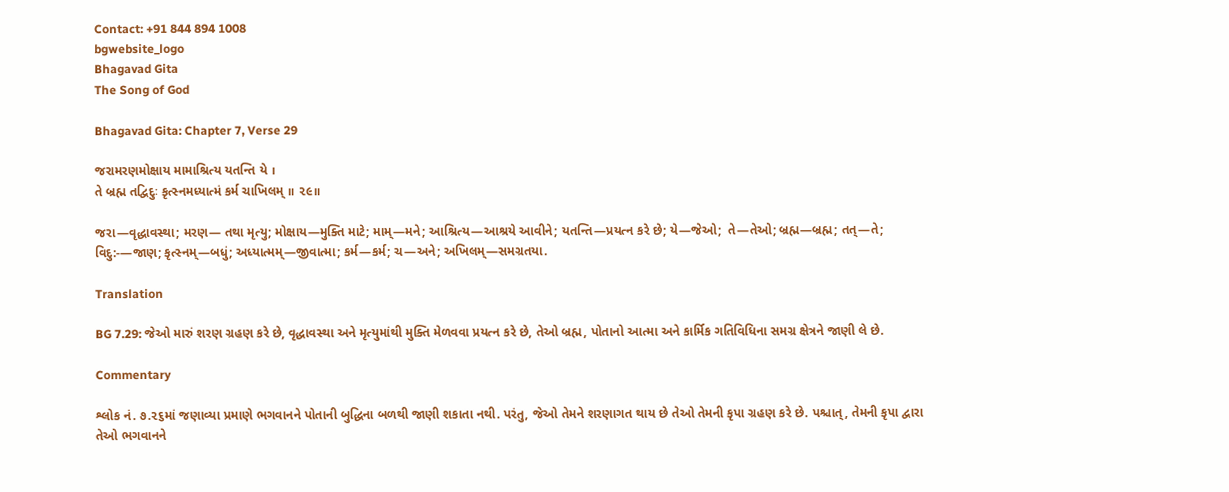Contact: +91 844 894 1008
bgwebsite_logo
Bhagavad Gita
The Song of God

Bhagavad Gita: Chapter 7, Verse 29

જરામરણમોક્ષાય મામાશ્રિત્ય યતન્તિ યે ।
તે બ્રહ્મ તદ્વિદુઃ કૃત્સ્નમધ્યાત્મં કર્મ ચાખિલમ્ ॥ ૨૯॥

જરા—વૃદ્ધાવસ્થા; મરણ— તથા મૃત્યુ; મોક્ષાય—મુક્તિ માટે; મામ્—મને; આશ્રિત્ય—આશ્રયે આવીને; યતન્તિ—પ્રયત્ન કરે છે; યે—જેઓ;  તે—તેઓ; બ્રહ્મ—બ્રહ્મ; તત્—તે; વિદુ:-—જાણ; કૃત્સ્નમ્—બધું; અધ્યાત્મમ્—જીવાત્મા; કર્મ—કર્મ; ચ—અને; અખિલમ્—સમગ્રતયા.

Translation

BG 7.29: જેઓ મારું શરણ ગ્રહણ કરે છે, વૃદ્ધાવસ્થા અને મૃત્યુમાંથી મુક્તિ મેળવવા પ્રયત્ન કરે છે, તેઓ બ્રહ્મ, પોતાનો આત્મા અને કાર્મિક ગતિવિધિના સમગ્ર ક્ષેત્રને જાણી લે છે.

Commentary

શ્લોક નં. ૭.૨૬માં જણાવ્યા પ્રમાણે ભગવાનને પોતાની બુદ્ધિના બળથી જાણી શકાતા નથી. પરંતુ, જેઓ તેમને શરણાગત થાય છે તેઓ તેમની કૃપા ગ્રહણ કરે છે. પશ્ચાત્, તેમની કૃપા દ્વારા તેઓ ભગવાનને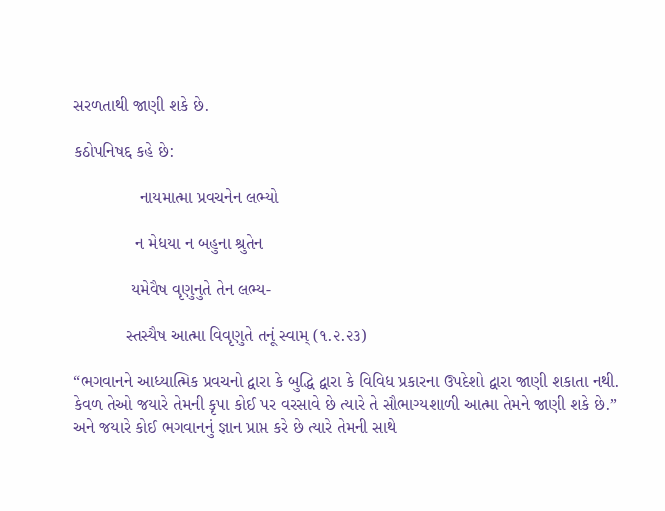સરળતાથી જાણી શકે છે.

કઠોપનિષદ્દ કહે છે:

              નાયમાત્મા પ્રવચનેન લભ્યો

             ન મેધયા ન બહુના શ્રુતેન

            યમેવૈષ વૃણુનુતે તેન લભ્ય-

           સ્તસ્યૈષ આત્મા વિવૃણુતે તનૂં સ્વામ્ (૧.૨.૨૩)

“ભગવાનને આધ્યાત્મિક પ્રવચનો દ્વારા કે બુદ્ધિ દ્વારા કે વિવિધ પ્રકારના ઉપદેશો દ્વારા જાણી શકાતા નથી. કેવળ તેઓ જયારે તેમની કૃપા કોઈ પર વરસાવે છે ત્યારે તે સૌભાગ્યશાળી આત્મા તેમને જાણી શકે છે.” અને જયારે કોઈ ભગવાનનું જ્ઞાન પ્રાપ્ત કરે છે ત્યારે તેમની સાથે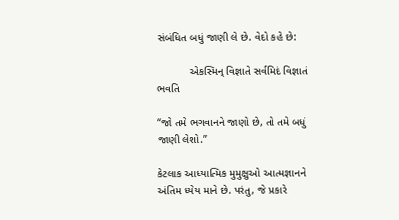સંબંધિત બધું જાણી લે છે. વેદો કહે છે:

           એકસ્મિન્ વિજ્ઞાતે સર્વમિદં વિજ્ઞાતં ભવતિ

“જો તમે ભગવાનને જાણો છે, તો તમે બધું જાણી લેશો.”

કેટલાક આધ્યાત્મિક મુમુક્ષુઓ આત્મજ્ઞાનને અંતિમ ધ્યેય માને છે. પરંતુ, જે પ્રકારે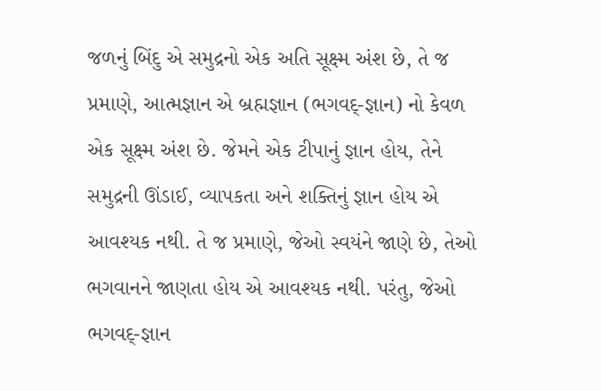જળનું બિંદુ એ સમુદ્રનો એક અતિ સૂક્ષ્મ અંશ છે, તે જ પ્રમાણે, આત્મજ્ઞાન એ બ્રહ્મજ્ઞાન (ભગવદ્-જ્ઞાન) નો કેવળ એક સૂક્ષ્મ અંશ છે. જેમને એક ટીપાનું જ્ઞાન હોય, તેને સમુદ્રની ઊંડાઈ, વ્યાપકતા અને શક્તિનું જ્ઞાન હોય એ આવશ્યક નથી. તે જ પ્રમાણે, જેઓ સ્વયંને જાણે છે, તેઓ ભગવાનને જાણતા હોય એ આવશ્યક નથી. પરંતુ, જેઓ ભગવદ્-જ્ઞાન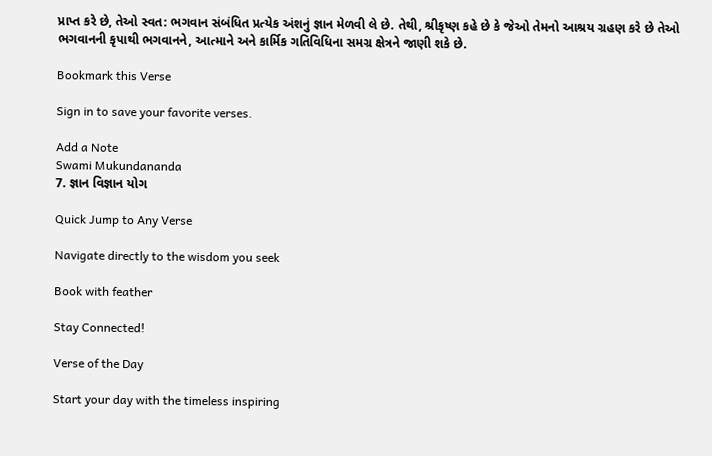પ્રાપ્ત કરે છે, તેઓ સ્વત: ભગવાન સંબંધિત પ્રત્યેક અંશનું જ્ઞાન મેળવી લે છે. તેથી, શ્રીકૃષ્ણ કહે છે કે જેઓ તેમનો આશ્રય ગ્રહણ કરે છે તેઓ ભગવાનની કૃપાથી ભગવાનને, આત્માને અને કાર્મિક ગતિવિધિના સમગ્ર ક્ષેત્રને જાણી શકે છે.

Bookmark this Verse

Sign in to save your favorite verses.

Add a Note
Swami Mukundananda
7. જ્ઞાન વિજ્ઞાન યોગ

Quick Jump to Any Verse

Navigate directly to the wisdom you seek

Book with feather

Stay Connected!

Verse of the Day

Start your day with the timeless inspiring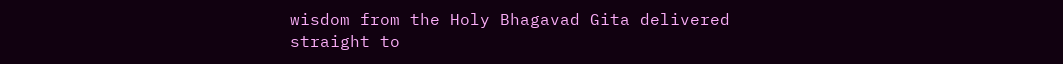wisdom from the Holy Bhagavad Gita delivered straight to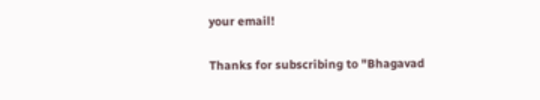your email!

Thanks for subscribing to "Bhagavad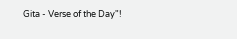Gita - Verse of the Day"!